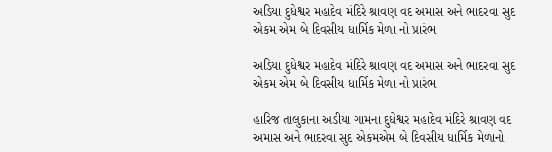અડિયા દુધેશ્વર મહાદેવ મંદિરે શ્રાવણ વદ અમાસ અને ભાદરવા સુદ એકમ એમ બે દિવસીય ધાર્મિક મેળા નો પ્રારંભ

અડિયા દુધેશ્વર મહાદેવ મંદિરે શ્રાવણ વદ અમાસ અને ભાદરવા સુદ એકમ એમ બે દિવસીય ધાર્મિક મેળા નો પ્રારંભ

હારિજ તાલુકાના અડીયા ગામના દુધેશ્વર મહાદેવ મંદિરે શ્રાવણ વદ અમાસ અને ભાદરવા સુદ એકમએમ બે દિવસીય ધાર્મિક મેળાનો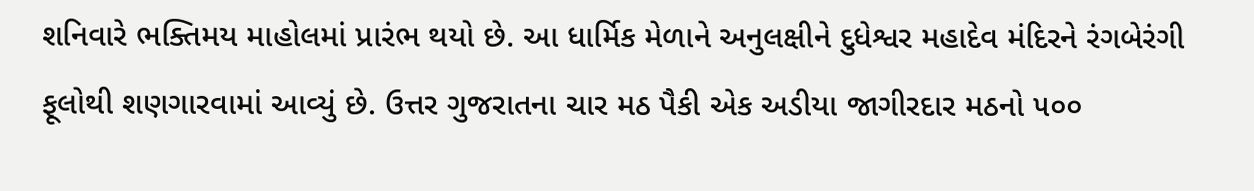શનિવારે ભક્તિમય માહોલમાં પ્રારંભ થયો છે. આ ધાર્મિક મેળાને અનુલક્ષીને દુધેશ્વર મહાદેવ મંદિરને રંગબેરંગી ફૂલોથી શણગારવામાં આવ્યું છે. ઉત્તર ગુજરાતના ચાર મઠ પૈકી એક અડીયા જાગીરદાર મઠનો ૫૦૦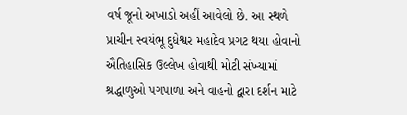વર્ષ જૂનો અખાડો અહીં આવેલો છે. આ સ્થળે પ્રાચીન સ્વયંભૂ દુધેશ્વર મહાદેવ પ્રગટ થયા હોવાનો ઐતિહાસિક ઉલ્લેખ હોવાથી મોટી સંખ્યામાં શ્રદ્ધાળુઓ પગપાળા અને વાહનો દ્વારા દર્શન માટે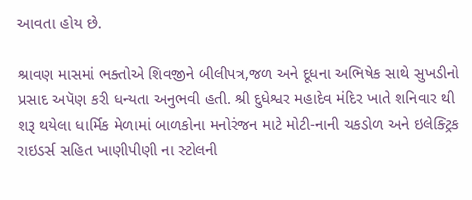આવતા હોય છે.

શ્રાવણ માસમાં ભક્તોએ શિવજીને બીલીપત્ર,જળ અને દૂધના અભિષેક સાથે સુખડીનો પ્રસાદ અપૅણ કરી ધન્યતા અનુભવી હતી. શ્રી દુધેશ્વર મહાદેવ મંદિર ખાતે શનિવાર થી શરૂ થયેલા ધાર્મિક મેળામાં બાળકોના મનોરંજન માટે મોટી-નાની ચકડોળ અને ઇલેક્ટ્રિક રાઇડર્સ સહિત ખાણીપીણી ના સ્ટોલની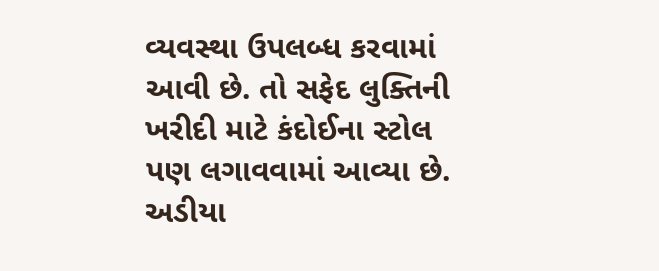વ્યવસ્થા ઉપલબ્ધ કરવામાં આવી છે. તો સફેદ લુક્તિની ખરીદી માટે કંદોઈના સ્ટોલ પણ લગાવવામાં આવ્યા છે. અડીયા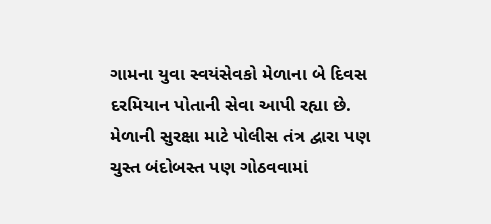ગામના યુવા સ્વયંસેવકો મેળાના બે દિવસ દરમિયાન પોતાની સેવા આપી રહ્યા છે. મેળાની સુરક્ષા માટે પોલીસ તંત્ર દ્વારા પણ ચુસ્ત બંદોબસ્ત પણ ગોઠવવામાં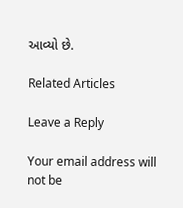આવ્યો છે.

Related Articles

Leave a Reply

Your email address will not be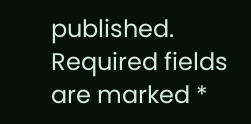published. Required fields are marked *